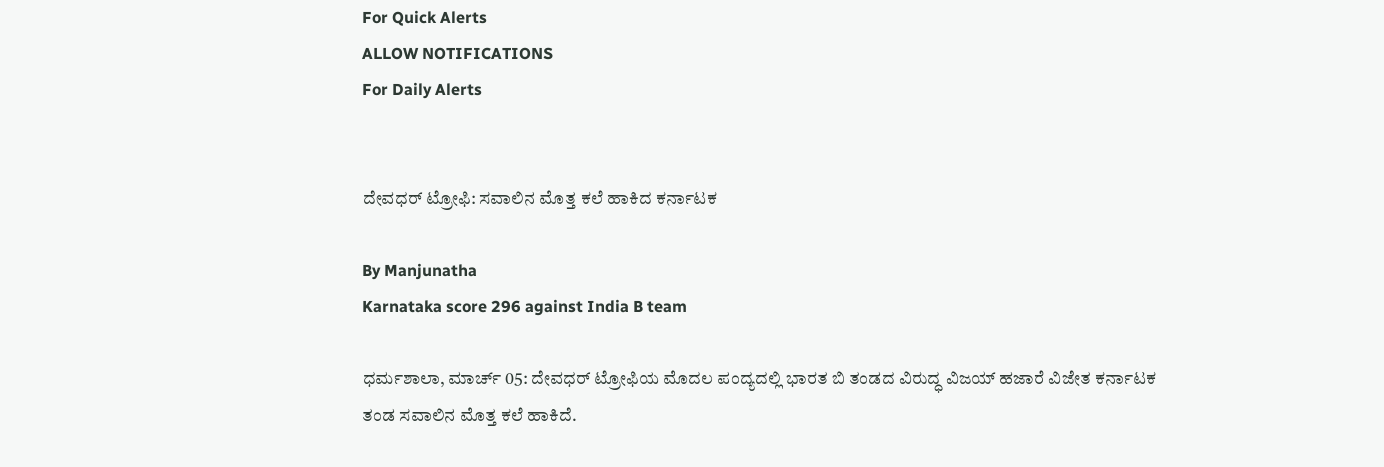For Quick Alerts
ALLOW NOTIFICATIONS
For Daily Alerts


ದೇವಧರ್ ಟ್ರೋಫಿ: ಸವಾಲಿನ ಮೊತ್ತ ಕಲೆ ಹಾಕಿದ ಕರ್ನಾಟಕ

By Manjunatha
Karnataka score 296 against India B team

ಧರ್ಮಶಾಲಾ, ಮಾರ್ಚ್‌ 05: ದೇವಧರ್ ಟ್ರೋಫಿಯ ಮೊದಲ ಪಂದ್ಯದಲ್ಲಿ ಭಾರತ ಬಿ ತಂಡದ ವಿರುದ್ಧ ವಿಜಯ್ ಹಜಾರೆ ವಿಜೇತ ಕರ್ನಾಟಕ ತಂಡ ಸವಾಲಿನ ಮೊತ್ತ ಕಲೆ ಹಾಕಿದೆ.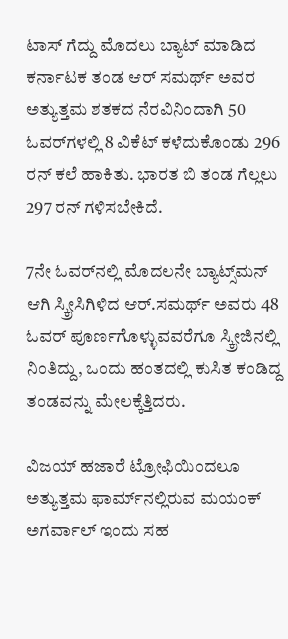ಟಾಸ್ ಗೆದ್ದು ಮೊದಲು ಬ್ಯಾಟ್ ಮಾಡಿದ ಕರ್ನಾಟಕ ತಂಡ ಆರ್ ಸಮರ್ಥ್ ಅವರ ಅತ್ಯುತ್ತಮ ಶತಕದ ನೆರವಿನಿಂದಾಗಿ 50 ಓವರ್‌ಗಳಲ್ಲಿ 8 ವಿಕೆಟ್ ಕಳೆದುಕೊಂಡು 296 ರನ್ ಕಲೆ ಹಾಕಿತು. ಭಾರತ ಬಿ ತಂಡ ಗೆಲ್ಲಲು 297 ರನ್ ಗಳಿಸಬೇಕಿದೆ.

7ನೇ ಓವರ್‌ನಲ್ಲಿ ಮೊದಲನೇ ಬ್ಯಾಟ್ಸ್‌ಮನ್‌ ಆಗಿ ಸ್ಕ್ರೀಸಿಗಿಳಿದ ಆರ್.ಸಮರ್ಥ್ ಅವರು 48 ಓವರ್‌ ಪೂರ್ಣಗೊಳ್ಳುವವರೆಗೂ ಸ್ಕ್ರೀಜಿನಲ್ಲಿ ನಿಂತಿದ್ದು, ಒಂದು ಹಂತದಲ್ಲಿ ಕುಸಿತ ಕಂಡಿದ್ದ ತಂಡವನ್ನು ಮೇಲಕ್ಕೆತ್ತಿದರು.

ವಿಜಯ್ ಹಜಾರೆ ಟ್ರೋಫಿಯಿಂದಲೂ ಅತ್ಯುತ್ತಮ ಫಾರ್ಮ್‌ನಲ್ಲಿರುವ ಮಯಂಕ್ ಅಗರ್ವಾಲ್ ಇಂದು ಸಹ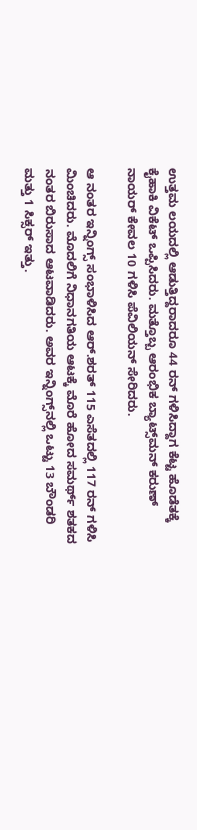ಉತ್ತಮ ಲಯದಲ್ಲಿ ಆಡುತ್ತಿದ್ದರಾದರೂ 44 ರನ್ ಗಳಿಸಿದ್ದಾಗ ಕೆಟ್ಟ ಹೊಡೆತಕ್ಕೆ ಕೈಹಾಕಿ ವಿಕೆಟ್ ಒಪ್ಪಿಸಿದರು. ಮತ್ತೊಬ್ಬ ಆರಂಭಿಕ ಬ್ಯಾಟ್ಸ್‌ಮನ್‌ ಕರುಣ್ ನಾಯರ್ ಕೇವಲ 10 ಗಳಿಸಿ ಪೆವಿಲಿಯನ್ ಸೇರಿದರು.

ಆ ನಂತರ ಇನ್ನಿಂಗ್ಸ್ ಸಂಭಾಳಿಸಿದ ಆರ್.ಶರತ್‌ 115 ಎಸೆತದಲ್ಲಿ 117 ರನ್ ಗಳಿಸಿ ಮಿಂಚಿದರು. ಮೊದಲಿಗೆ ನಿಧಾನಗತಿಯ ಆಟಕ್ಕೆ ಮೊರೆ ಹೋದ ಸಮರ್ಥ್‌ ಶತಕದ ನಂತರ ಬಿರುಸಾದ ಆಟವಾಡಿದರು. ಅವರ ಇನ್ನಿಂಗ್ಸ್‌ನಲ್ಲಿ ಒಟ್ಟು 13 ಬೌಂಡರಿ ಮತ್ತು 1 ಸಿಕ್ಸರ್ ಇತ್ತು.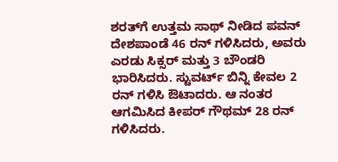ಶರತ್‌ಗೆ ಉತ್ತಮ ಸಾಥ್ ನೀಡಿದ ಪವನ್ ದೇಶಪಾಂಡೆ 46 ರನ್ ಗಳಿಸಿದರು, ಅವರು ಎರಡು ಸಿಕ್ಸರ್ ಮತ್ತು 3 ಬೌಂಡರಿ ಭಾರಿಸಿದರು. ಸ್ಟುವರ್ಟ್ ಬಿನ್ನಿ ಕೇವಲ 2 ರನ್ ಗಳಿಸಿ ಔಟಾದರು. ಆ ನಂತರ ಆಗಮಿಸಿದ ಕೀಪರ್ ಗೌಥಮ್ 28 ರನ್ ಗಳಿಸಿದರು.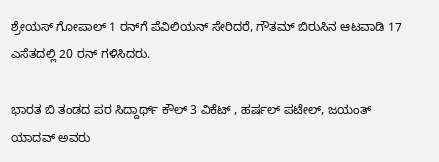ಶ್ರೇಯಸ್ ಗೋಪಾಲ್ 1 ರನ್‌ಗೆ ಪೆವಿಲಿಯನ್ ಸೇರಿದರೆ, ಗೌತಮ್‌ ಬಿರುಸಿನ ಆಟವಾಡಿ 17 ಎಸೆತದಲ್ಲಿ 20 ರನ್ ಗಳಿಸಿದರು.

ಭಾರತ ಬಿ ತಂಡದ ಪರ ಸಿದ್ದಾರ್ಥ್‌ ಕೌಲ್ 3 ವಿಕೆಟ್ , ಹರ್ಷಲ್ ಪಟೇಲ್, ಜಯಂತ್ ಯಾದವ್ ಅವರು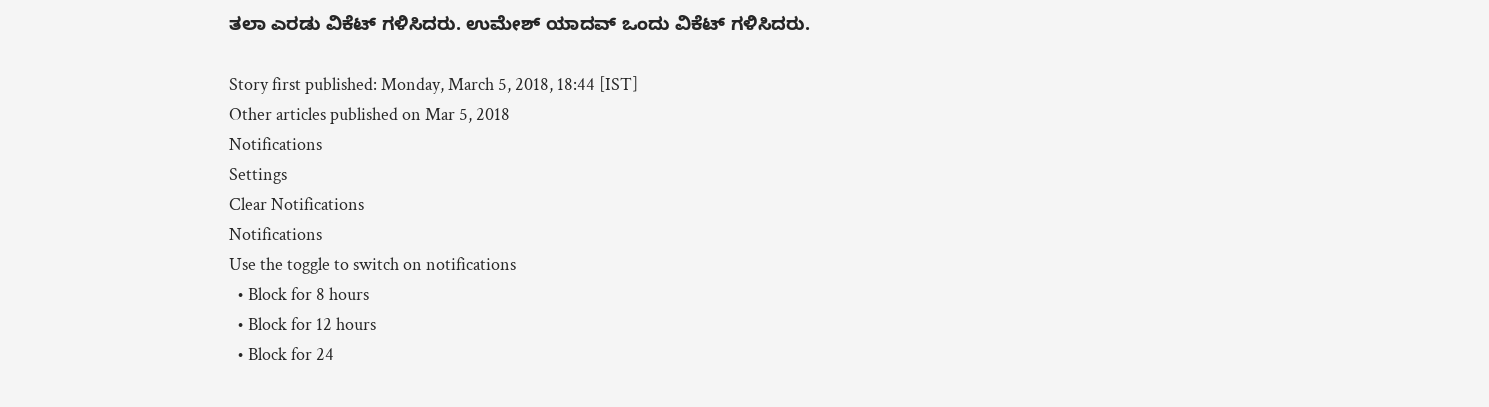ತಲಾ ಎರಡು ವಿಕೆಟ್ ಗಳಿಸಿದರು. ಉಮೇಶ್ ಯಾದವ್‌ ಒಂದು ವಿಕೆಟ್ ಗಳಿಸಿದರು.

Story first published: Monday, March 5, 2018, 18:44 [IST]
Other articles published on Mar 5, 2018
Notifications
Settings
Clear Notifications
Notifications
Use the toggle to switch on notifications
  • Block for 8 hours
  • Block for 12 hours
  • Block for 24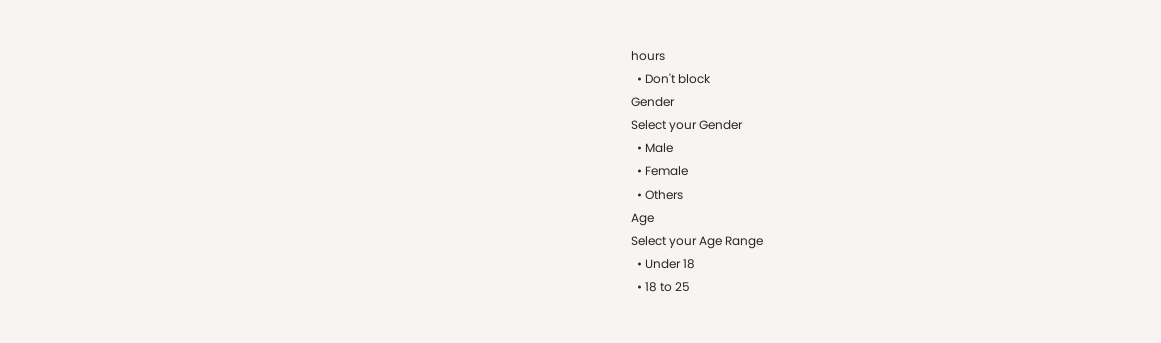hours
  • Don't block
Gender
Select your Gender
  • Male
  • Female
  • Others
Age
Select your Age Range
  • Under 18
  • 18 to 25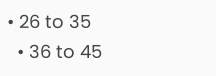• 26 to 35
  • 36 to 45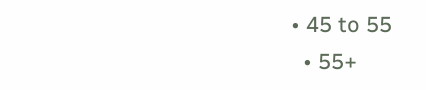• 45 to 55
  • 55+